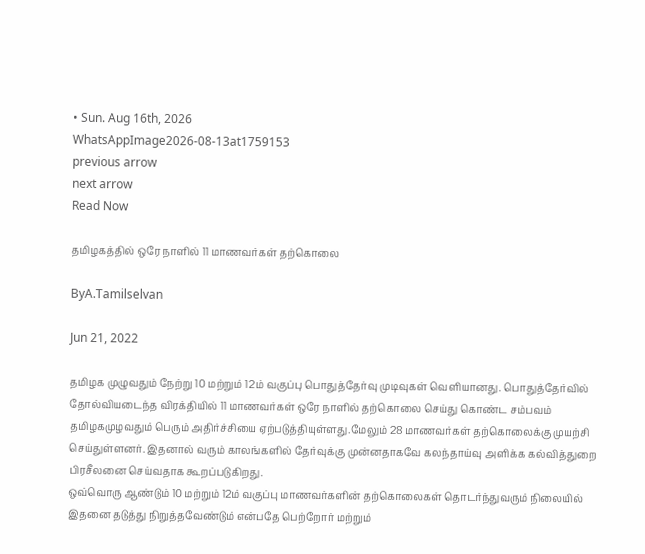• Sun. Aug 16th, 2026
WhatsAppImage2026-08-13at1759153
previous arrow
next arrow
Read Now

தமிழகத்தில் ஒரே நாளில் 11 மாணவர்கள் தற்கொலை

ByA.Tamilselvan

Jun 21, 2022

தமிழக முழுவதும் நேற்று 10 மற்றும் 12ம் வகுப்பு பொதுத்தேர்வு முடிவுகள் வெளியானது. பொதுத்தேர்வில் தோல்வியடைந்த விரக்தியில் 11 மாணவர்கள் ஒரே நாளில் தற்கொலை செய்து கொண்ட சம்பவம் தமிழகமுழவதும் பெரும் அதிர்ச்சியை ஏற்படுத்தியுள்ளது.மேலும் 28 மாணவர்கள் தற்கொலைக்கு முயற்சி செய்துள்ளனர். இதனால் வரும் காலங்களில் தேர்வுக்கு முன்னதாகவே கலந்தாய்வு அளிக்க கல்வித்துறை பிரசீலனை செய்வதாக கூறப்படுகிறது.
ஒவ்வொரு ஆண்டும் 10 மற்றும் 12ம் வகுப்பு மாணவர்களின் தற்கொலைகள் தொடர்ந்துவரும் நிலையில் இதனை தடுத்து நிறுத்தவேண்டும் என்பதே பெற்றோர் மற்றும்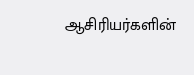ஆசிரியர்களின்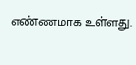எண்ணமாக உள்ளது.